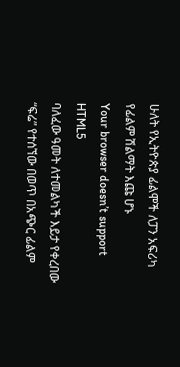ሁለት የኢትዮጵያ ፊልሞች ለፓን አፍሪካ የፊልም ሽልማት እጩ ሆኑ
Your browser doesn’t support HTML5
ባለፈው ዓመት ለተመልካች እይታ የቀረበው “ፍሬ” የተሰኘው በወጥ በአጭር ፊልም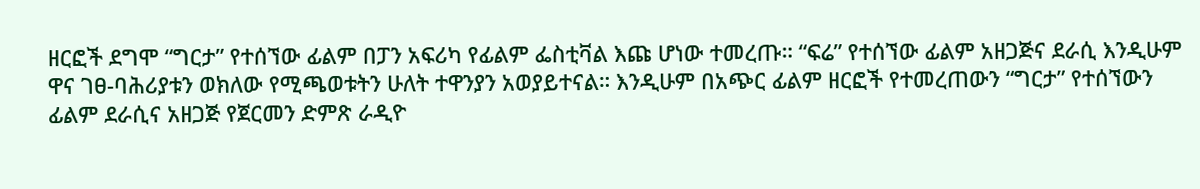ዘርፎች ደግሞ “ግርታ” የተሰኘው ፊልም በፓን አፍሪካ የፊልም ፌስቲቫል እጩ ሆነው ተመረጡ። “ፍሬ” የተሰኘው ፊልም አዘጋጅና ደራሲ እንዲሁም ዋና ገፀ-ባሕሪያቱን ወክለው የሚጫወቱትን ሁለት ተዋንያን አወያይተናል። እንዲሁም በአጭር ፊልም ዘርፎች የተመረጠውን “ግርታ” የተሰኘውን ፊልም ደራሲና አዘጋጅ የጀርመን ድምጽ ራዲዮ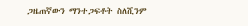ጋዜጠኛውን ማንተጋፍቶት ስለሺንም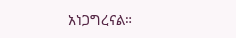አነጋግረናል።